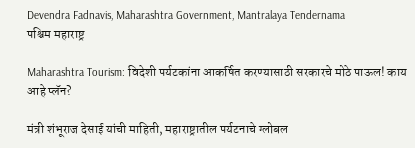Devendra Fadnavis, Maharashtra Government, Mantralaya Tendernama
पश्चिम महाराष्ट्र

Maharashtra Tourism: विदेशी पर्यटकांना आकर्षित करण्यासाठी सरकारचे मोठे पाऊल! काय आहे प्लॅन?

मंत्री शंभूराज देसाई यांची माहिती, महाराष्ट्रातील पर्यटनाचे ग्लोबल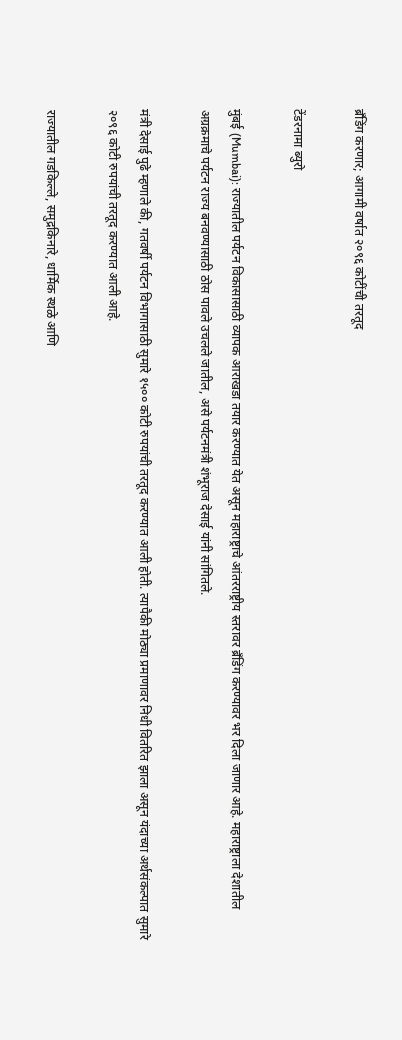ब्रँडिंग करणार; आगामी वर्षात २०९६ कोटींची तरतूद

टेंडरनामा ब्युरो

मुंबई (Mumbai): राज्यातील पर्यटन विकासासाठी व्यापक आराखडा तयार करण्यात येत असून महाराष्ट्राचे आंतरराष्ट्रीय स्तरावर ब्रँडिंग करण्यावर भर दिला जाणार आहे. महाराष्ट्राला देशातील अग्रक्रमाचे पर्यटन राज्य बनवण्यासाठी ठोस पावले उचलले जातील, असे पर्यटनमंत्री शंभूराज देसाई यांनी सांगितले.

मंत्री देसाई पुढे म्हणाले की, गतवर्षी पर्यटन विभागासाठी सुमारे १५०० कोटी रुपयांची तरतूद करण्यात आली होती. त्यापैकी मोठ्या प्रमाणावर निधी वितरित झाला असून यंदाच्या अर्थसंकल्पात सुमारे २०९६ कोटी रुपयांची तरतूद करण्यात आली आहे.

राज्यातील गडकिल्ले, समुद्रकिनारे, धार्मिक स्थळे आणि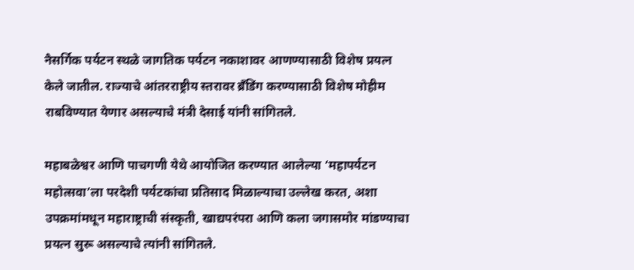नैसर्गिक पर्यटन स्थळे जागतिक पर्यटन नकाशावर आणण्यासाठी विशेष प्रयत्न केले जातील. राज्याचे आंतरराष्ट्रीय स्तरावर ब्रँडिंग करण्यासाठी विशेष मोहीम राबविण्यात येणार असल्याचे मंत्री देसाई यांनी सांगितले.

महाबळेश्वर आणि पाचगणी येथे आयोजित करण्यात आलेल्या ‘महापर्यटन महोत्सवा’ला परदेशी पर्यटकांचा प्रतिसाद मिळाल्याचा उल्लेख करत, अशा उपक्रमांमधून महाराष्ट्राची संस्कृती, खाद्यपरंपरा आणि कला जगासमोर मांडण्याचा प्रयत्न सुरू असल्याचे त्यांनी सांगितले.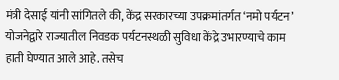मंत्री देसाई यांनी सांगितले की, केंद्र सरकारच्या उपक्रमांतर्गत ‘नमो पर्यटन’ योजनेद्वारे राज्यातील निवडक पर्यटनस्थळी सुविधा केंद्रे उभारण्याचे काम हाती घेण्यात आले आहे. तसेच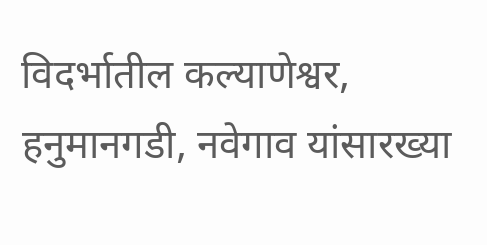विदर्भातील कल्याणेश्वर, हनुमानगडी, नवेगाव यांसारख्या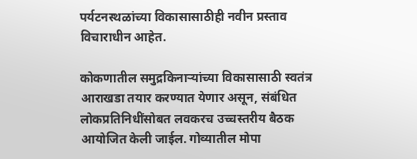पर्यटनस्थळांच्या विकासासाठीही नवीन प्रस्ताव विचाराधीन आहेत.

कोकणातील समुद्रकिनाऱ्यांच्या विकासासाठी स्वतंत्र आराखडा तयार करण्यात येणार असून, संबंधित लोकप्रतिनिधींसोबत लवकरच उच्चस्तरीय बैठक आयोजित केली जाईल. गोव्यातील मोपा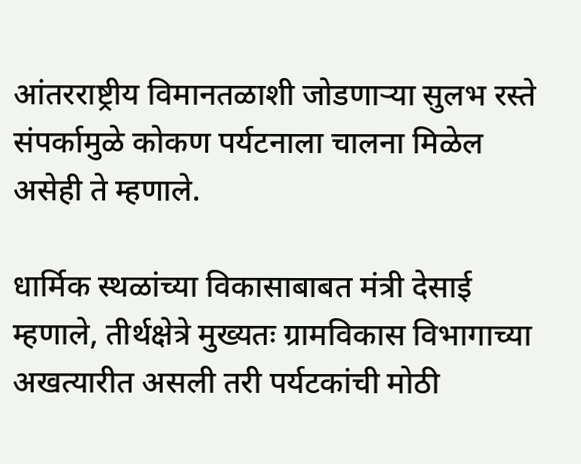आंतरराष्ट्रीय विमानतळाशी जोडणाऱ्या सुलभ रस्ते संपर्कामुळे कोकण पर्यटनाला चालना मिळेल असेही ते म्हणाले.

धार्मिक स्थळांच्या विकासाबाबत मंत्री देसाई म्हणाले, तीर्थक्षेत्रे मुख्यतः ग्रामविकास विभागाच्या अखत्यारीत असली तरी पर्यटकांची मोठी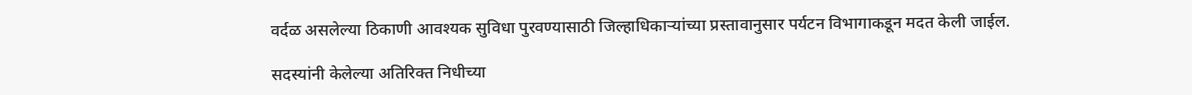वर्दळ असलेल्या ठिकाणी आवश्यक सुविधा पुरवण्यासाठी जिल्हाधिकाऱ्यांच्या प्रस्तावानुसार पर्यटन विभागाकडून मदत केली जाईल.

सदस्यांनी केलेल्या अतिरिक्त निधीच्या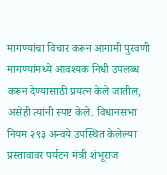मागण्यांचा विचार करून आगामी पुरवणी मागण्यांमध्ये आवश्यक निधी उपलब्ध करून देण्यासाठी प्रयत्न केले जातील, असेही त्यांनी स्पष्ट केले. विधानसभा नियम २९३ अन्वये उपस्थित केलेल्या प्रस्तावावर पर्यटन मंत्री शंभूराज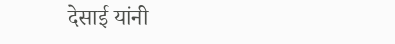देसाई यांनी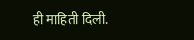ही माहिती दिली.